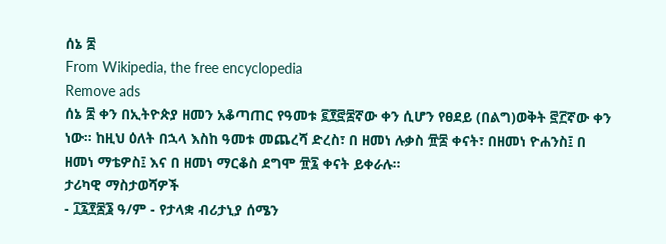ሰኔ ፰
From Wikipedia, the free encyclopedia
Remove ads
ሰኔ ፰ ቀን በኢትዮጵያ ዘመን አቆጣጠር የዓመቱ ፪፻፸፰ኛው ቀን ሲሆን የፀደይ (በልግ)ወቅት ፸፫ኛው ቀን ነው። ከዚህ ዕለት በኋላ እስከ ዓመቱ መጨረሻ ድረስ፣ በ ዘመነ ሉቃስ ፹፰ ቀናት፣ በዘመነ ዮሐንስ፤ በ ዘመነ ማቴዎስ፤ እና በ ዘመነ ማርቆስ ደግሞ ፹፯ ቀናት ይቀራሉ።
ታሪካዊ ማስታወሻዎች
- ፲፯፻፷፮ ዓ/ም - የታላቋ ብሪታኒያ ሰሜን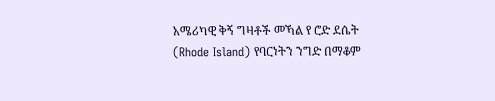አሜሪካዊ ቅኝ ግዛቶች መኻል የ ሮድ ደሴት (Rhode Island) የባርነትን ንግድ በማቆም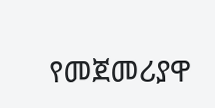የመጀመሪያዋ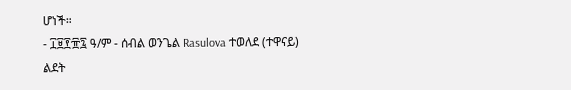ሆነች።
- ፲፱፻፹፯ ዓ/ም - ሰብል ወንጌል Rasulova ተወለደ (ተዋናይ)
ልደት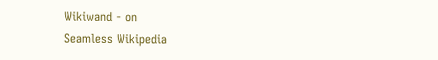Wikiwand - on
Seamless Wikipedia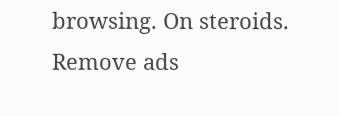browsing. On steroids.
Remove ads